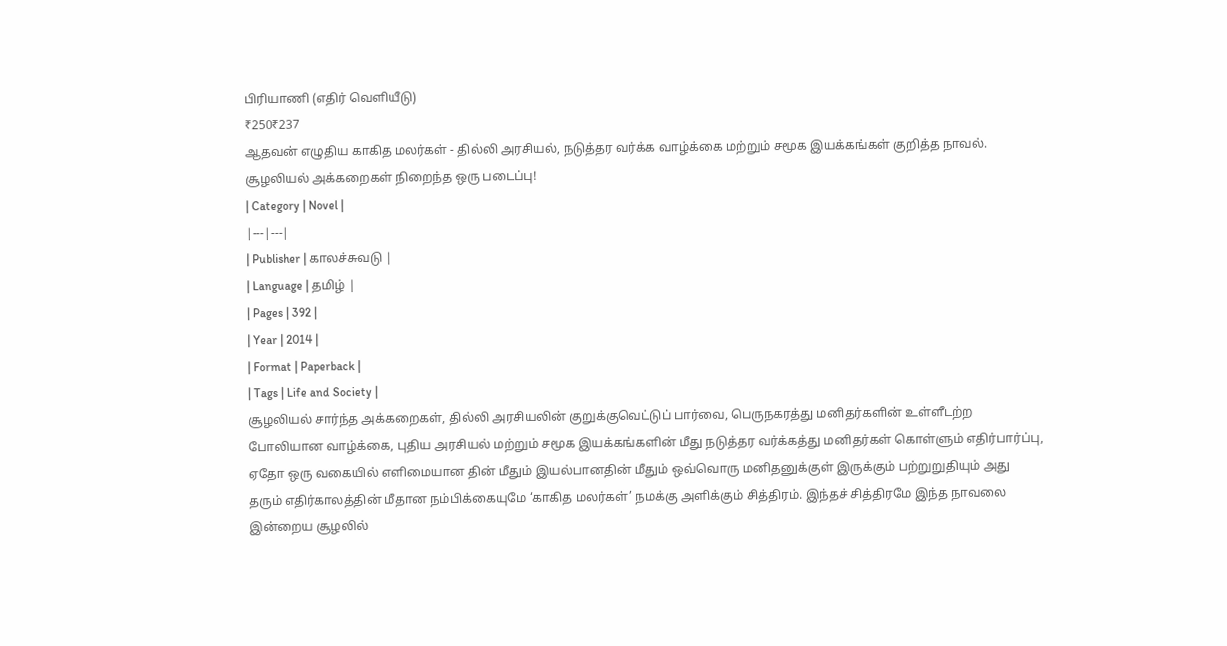பிரியாணி (எதிர் வெளியீடு)
₹250₹237
ஆதவன் எழுதிய காகித மலர்கள் - தில்லி அரசியல், நடுத்தர வர்க்க வாழ்க்கை மற்றும் சமூக இயக்கங்கள் குறித்த நாவல். சூழலியல் அக்கறைகள் நிறைந்த ஒரு படைப்பு!
| Category | Novel |
|---|---|
| Publisher | காலச்சுவடு |
| Language | தமிழ் |
| Pages | 392 |
| Year | 2014 |
| Format | Paperback |
| Tags | Life and Society |
சூழலியல் சார்ந்த அக்கறைகள், தில்லி அரசியலின் குறுக்குவெட்டுப் பார்வை, பெருநகரத்து மனிதர்களின் உள்ளீடற்ற போலியான வாழ்க்கை, புதிய அரசியல் மற்றும் சமூக இயக்கங்களின் மீது நடுத்தர வர்க்கத்து மனிதர்கள் கொள்ளும் எதிர்பார்ப்பு, ஏதோ ஒரு வகையில் எளிமையான தின் மீதும் இயல்பானதின் மீதும் ஒவ்வொரு மனிதனுக்குள் இருக்கும் பற்றுறுதியும் அது தரும் எதிர்காலத்தின் மீதான நம்பிக்கையுமே ‘காகித மலர்கள்’ நமக்கு அளிக்கும் சித்திரம். இந்தச் சித்திரமே இந்த நாவலை இன்றைய சூழலில்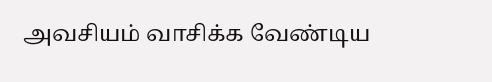அவசியம் வாசிக்க வேண்டிய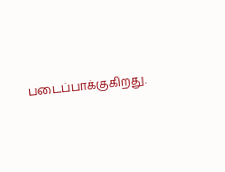படைப்பாக்குகிறது.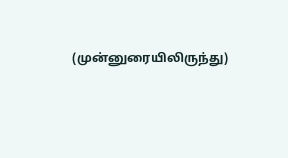(முன்னுரையிலிருந்து)